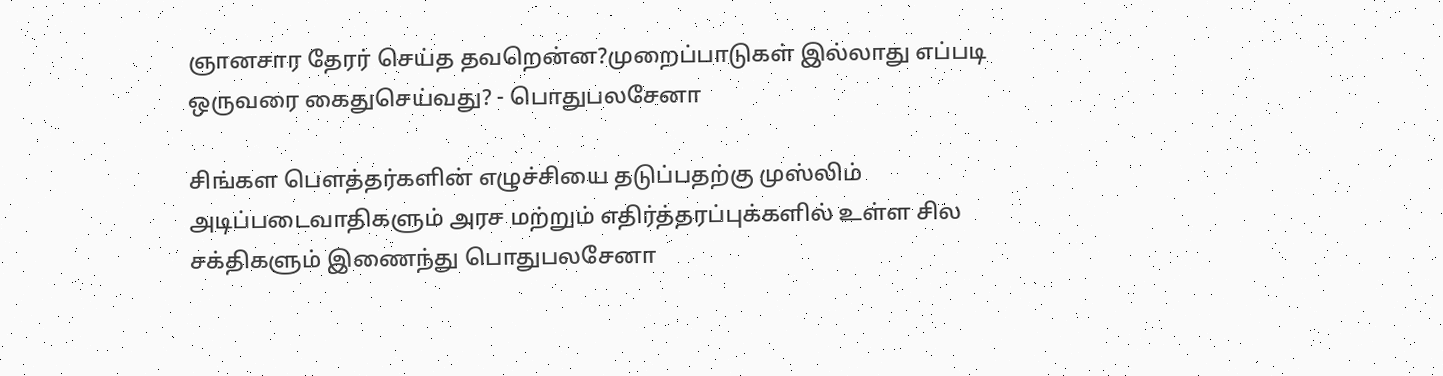ஞானசார தேரர் செய்த தவறென்ன?முறைப்பாடுகள் இல்லாது எப்படி ஒருவரை கைதுசெய்வது? - பொதுபலசேனா

சிங்கள பௌத்தர்களின் எழுச்சியை தடுப்பதற்கு முஸ்லிம் அடிப்படைவாதிகளும் அரச மற்றும் எதிர்த்தரப்புக்களில் உள்ள சில சக்திகளும் இணைந்து பொதுபலசேனா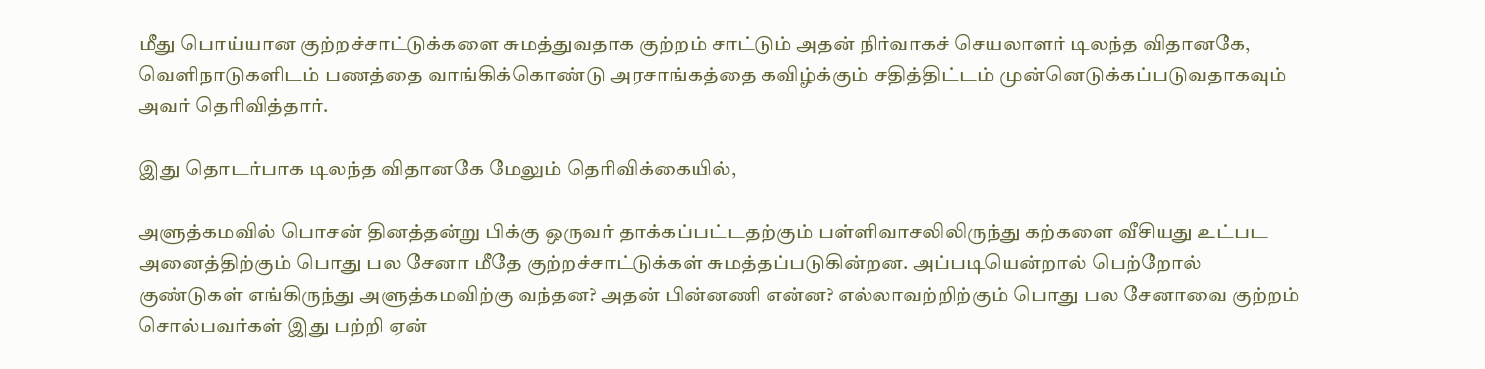மீது பொய்யான குற்றச்சாட்டுக்களை சுமத்துவதாக குற்றம் சாட்டும் அதன் நிர்வாகச் செயலாளர் டிலந்த விதானகே, வெளிநாடுகளிடம் பணத்தை வாங்கிக்கொண்டு அரசாங்கத்தை கவிழ்க்கும் சதித்திட்டம் முன்னெடுக்கப்படுவதாகவும் அவர் தெரிவித்தார்.

இது தொடர்பாக டிலந்த விதானகே மேலும் தெரிவிக்கையில்,

அளுத்கமவில் பொசன் தினத்தன்று பிக்கு ஒருவர் தாக்கப்பட்டதற்கும் பள்ளிவாசலிலிருந்து கற்களை வீசியது உட்பட அனைத்திற்கும் பொது பல சேனா மீதே குற்றச்சாட்டுக்கள் சுமத்தப்படுகின்றன. அப்படியென்றால் பெற்றோல் குண்டுகள் எங்கிருந்து அளுத்கமவிற்கு வந்தன? அதன் பின்னணி என்ன? எல்லாவற்றிற்கும் பொது பல சேனாவை குற்றம் சொல்பவர்கள் இது பற்றி ஏன்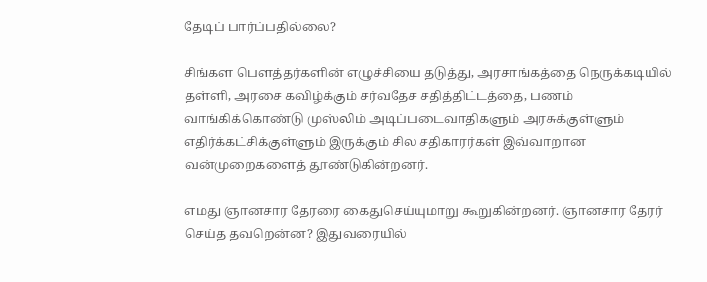தேடிப் பார்ப்பதில்லை?

சிங்கள பௌத்தர்களின் எழுச்சியை தடுத்து, அரசாங்கத்தை நெருக்கடியில் தள்ளி, அரசை கவிழ்க்கும் சர்வதேச சதித்திட்டத்தை, பணம் வாங்கிக்கொண்டு முஸ்லிம் அடிப்படைவாதிகளும் அரசுக்குள்ளும் எதிர்க்கட்சிக்குள்ளும் இருக்கும் சில சதிகாரர்கள் இவ்வாறான வன்முறைகளைத் தூண்டுகின்றனர்.

எமது ஞானசார தேரரை கைதுசெய்யுமாறு கூறுகின்றனர். ஞானசார தேரர் செய்த தவறென்ன? இதுவரையில்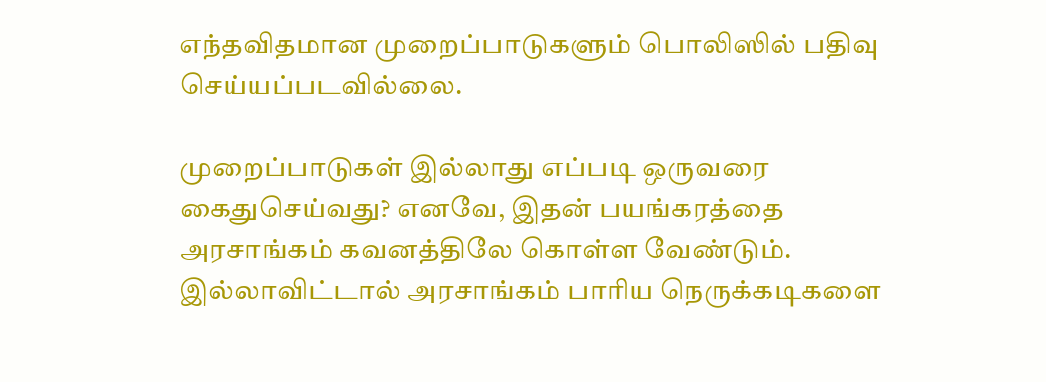எந்தவிதமான முறைப்பாடுகளும் பொலிஸில் பதிவு செய்யப்படவில்லை.

முறைப்பாடுகள் இல்லாது எப்படி ஒருவரை கைதுசெய்வது? எனவே, இதன் பயங்கரத்தை அரசாங்கம் கவனத்திலே கொள்ள வேண்டும். இல்லாவிட்டால் அரசாங்கம் பாரிய நெருக்கடிகளை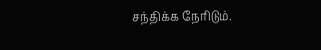சந்திக்க நேரிடும்.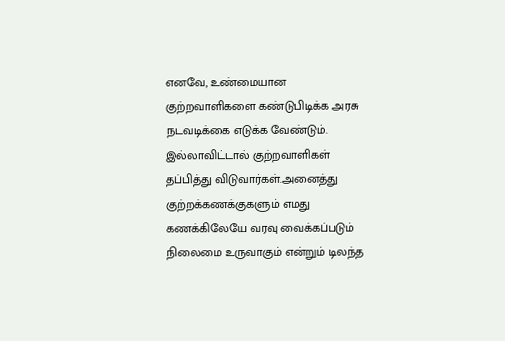எனவே, உண்மையான குற்றவாளிகளை கண்டுபிடிக்க அரசு நடவடிக்கை எடுக்க வேண்டும். இல்லாவிட்டால் குற்றவாளிகள் தப்பித்து விடுவார்கள்.அனைத்து குற்றக்கணக்குகளும் எமது கணக்கிலேயே வரவு வைக்கப்படும் நிலைமை உருவாகும் என்றும் டிலந்த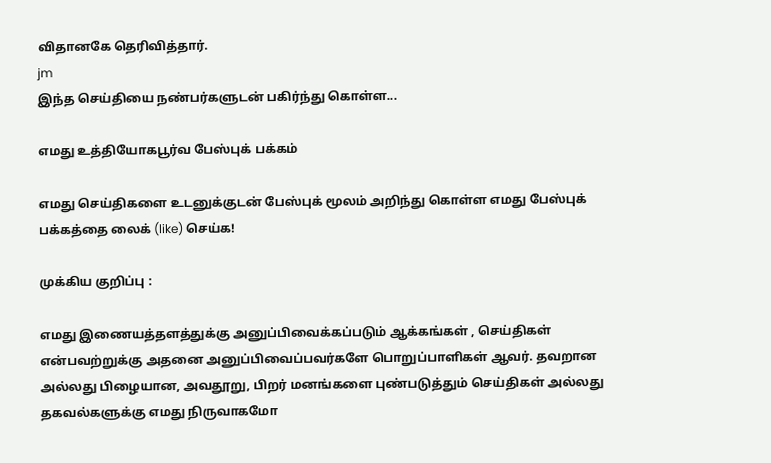விதானகே தெரிவித்தார்.
jm
இந்த செய்தியை நண்பர்களுடன் பகிர்ந்து கொள்ள...

எமது உத்தியோகபூர்வ பேஸ்புக் பக்கம்

எமது செய்திகளை உடனுக்குடன் பேஸ்புக் மூலம் அறிந்து கொள்ள எமது பேஸ்புக் பக்கத்தை லைக் (like) செய்க!

முக்கிய குறிப்பு :

எமது இணையத்தளத்துக்கு அனுப்பிவைக்கப்படும் ஆக்கங்கள் , செய்திகள் என்பவற்றுக்கு அதனை அனுப்பிவைப்பவர்களே பொறுப்பாளிகள் ஆவர். தவறான அல்லது பிழையான, அவதூறு, பிறர் மனங்களை புண்படுத்தும் செய்திகள் அல்லது தகவல்களுக்கு எமது நிருவாகமோ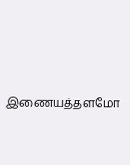இணையத்தளமோ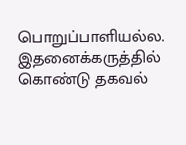பொறுப்பாளியல்ல. இதனைக்கருத்தில் கொண்டு தகவல்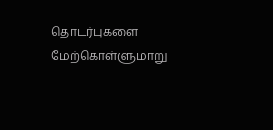தொடர்புகளை மேற்கொள்ளுமாறு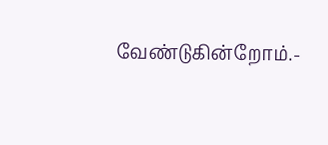வேண்டுகின்றோம்.-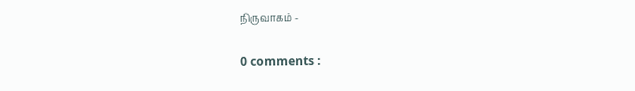நிருவாகம் -

0 comments :